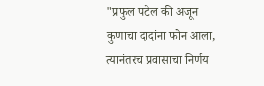"प्रफुल पटेल की अजून कुणाचा दादांना फोन आला, त्यानंतरच प्रवासाचा निर्णय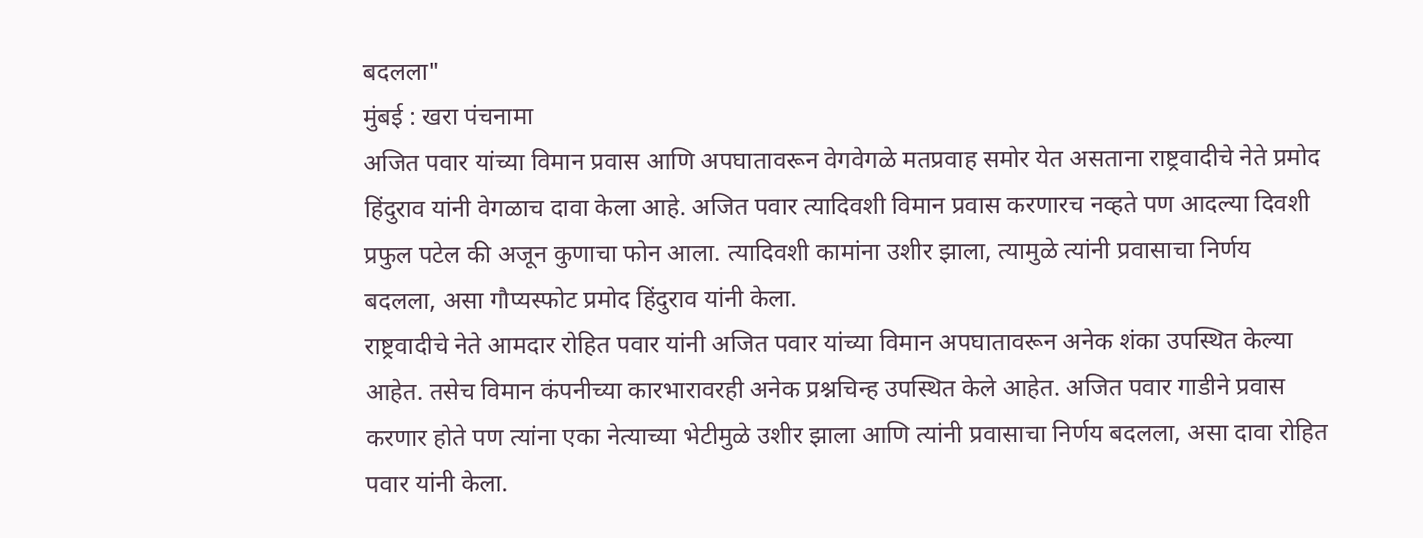बदलला"
मुंबई : खरा पंचनामा
अजित पवार यांच्या विमान प्रवास आणि अपघातावरून वेगवेगळे मतप्रवाह समोर येत असताना राष्ट्रवादीचे नेते प्रमोद हिंदुराव यांनी वेगळाच दावा केला आहे. अजित पवार त्यादिवशी विमान प्रवास करणारच नव्हते पण आदल्या दिवशी प्रफुल पटेल की अजून कुणाचा फोन आला. त्यादिवशी कामांना उशीर झाला, त्यामुळे त्यांनी प्रवासाचा निर्णय बदलला, असा गौप्यस्फोट प्रमोद हिंदुराव यांनी केला.
राष्ट्रवादीचे नेते आमदार रोहित पवार यांनी अजित पवार यांच्या विमान अपघातावरून अनेक शंका उपस्थित केल्या आहेत. तसेच विमान कंपनीच्या कारभारावरही अनेक प्रश्नचिन्ह उपस्थित केले आहेत. अजित पवार गाडीने प्रवास करणार होते पण त्यांना एका नेत्याच्या भेटीमुळे उशीर झाला आणि त्यांनी प्रवासाचा निर्णय बदलला, असा दावा रोहित पवार यांनी केला.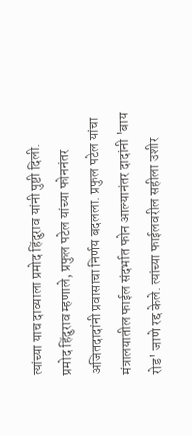त्यांच्या याच दाव्याला प्रमोद हिंदुराव यांनी पुष्टी दिली.
प्रमोद हिंदुराव म्हणाले, प्रफुल पटेल यांच्या फोननंतर अजितदादांनी प्रवासाचा निर्णय बदलला. प्रफुल पटेल यांचा मंत्रालयातील फाईल संदर्भात फोन आल्यानंतर दादांनी 'बाय रोड' जाणे रद्द केले. त्यांच्या फाईलवरील सहीला उशीर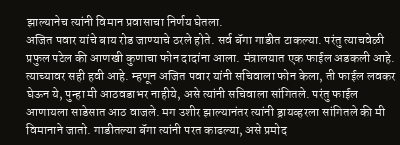झाल्यानेच त्यांनी विमान प्रवासाचा निर्णय घेतला.
अजित पवार यांचे बाय रोड जाण्याचे ठरले होते. सर्व बॅगा गाडीत टाकल्या. परंतु त्याचवेळी प्रफुल पटेल की आणखी कुणाचा फोन दादांना आला. मंत्रालयात एक फाईल अडकली आहे. त्याच्यावर सही हवी आहे. म्हणून अजित पवार यांनी सचिवाला फोन केला, ती फाईल लवकर घेऊन ये, पुन्हा मी आठवडाभर नाहीये, असे त्यांनी सचिवाला सांगितले. परंतु फाईल आणायला साडेसात आठ वाजले. मग उशीर झाल्यानंतर त्यांनी ड्रायव्हरला सांगितले की मी विमानाने जातो. गाडीतल्या बॅगा त्यांनी परत काढल्या, असे प्रमोद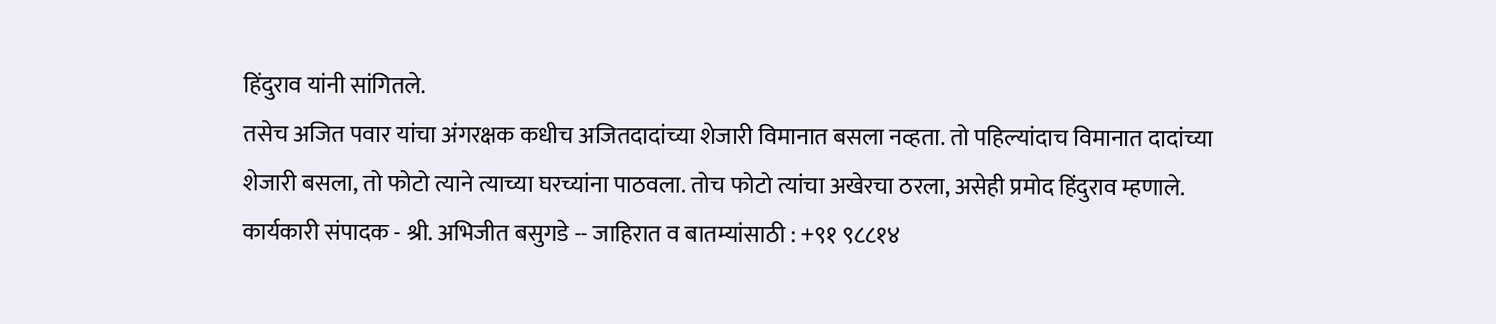हिंदुराव यांनी सांगितले.
तसेच अजित पवार यांचा अंगरक्षक कधीच अजितदादांच्या शेजारी विमानात बसला नव्हता. तो पहिल्यांदाच विमानात दादांच्या शेजारी बसला, तो फोटो त्याने त्याच्या घरच्यांना पाठवला. तोच फोटो त्यांचा अखेरचा ठरला, असेही प्रमोद हिंदुराव म्हणाले.
कार्यकारी संपादक - श्री. अभिजीत बसुगडे -- जाहिरात व बातम्यांसाठी : +९१ ९८८१४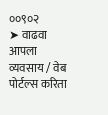००९०२
➤ वाढवा आपला व्यवसाय / वेब पोर्टल्स करिता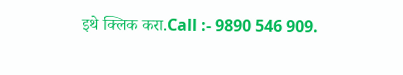इथे क्लिक करा.Call :- 9890 546 909.